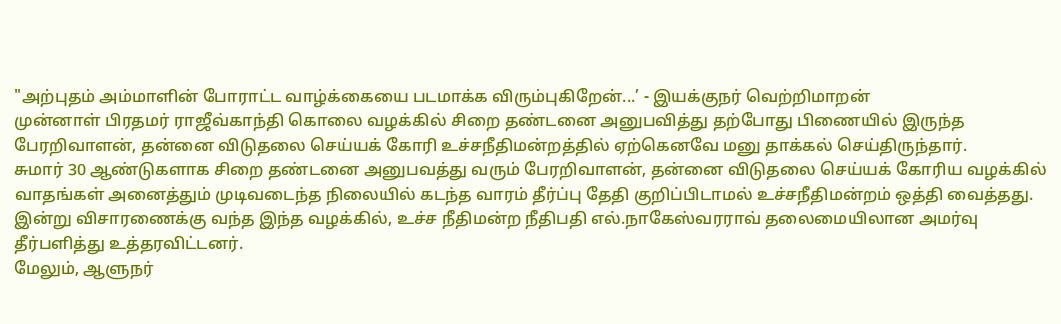"அற்புதம் அம்மாளின் போராட்ட வாழ்க்கையை படமாக்க விரும்புகிறேன்...’ - இயக்குநர் வெற்றிமாறன்
முன்னாள் பிரதமர் ராஜீவ்காந்தி கொலை வழக்கில் சிறை தண்டனை அனுபவித்து தற்போது பிணையில் இருந்த பேரறிவாளன், தன்னை விடுதலை செய்யக் கோரி உச்சநீதிமன்றத்தில் ஏற்கெனவே மனு தாக்கல் செய்திருந்தார்.
சுமார் 30 ஆண்டுகளாக சிறை தண்டனை அனுபவத்து வரும் பேரறிவாளன், தன்னை விடுதலை செய்யக் கோரிய வழக்கில் வாதங்கள் அனைத்தும் முடிவடைந்த நிலையில் கடந்த வாரம் தீர்ப்பு தேதி குறிப்பிடாமல் உச்சநீதிமன்றம் ஒத்தி வைத்தது.
இன்று விசாரணைக்கு வந்த இந்த வழக்கில், உச்ச நீதிமன்ற நீதிபதி எல்.நாகேஸ்வரராவ் தலைமையிலான அமர்வு தீர்பளித்து உத்தரவிட்டனர்.
மேலும், ஆளுநர்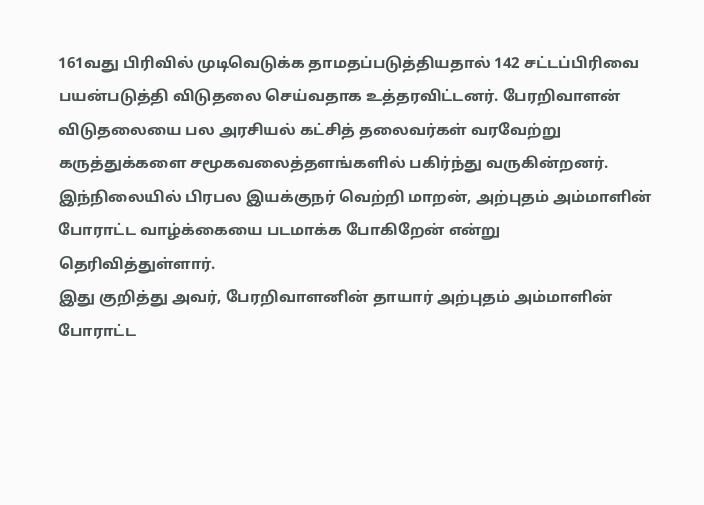161வது பிரிவில் முடிவெடுக்க தாமதப்படுத்தியதால் 142 சட்டப்பிரிவை பயன்படுத்தி விடுதலை செய்வதாக உத்தரவிட்டனர். பேரறிவாளன் விடுதலையை பல அரசியல் கட்சித் தலைவர்கள் வரவேற்று கருத்துக்களை சமூகவலைத்தளங்களில் பகிர்ந்து வருகின்றனர்.
இந்நிலையில் பிரபல இயக்குநர் வெற்றி மாறன், அற்புதம் அம்மாளின் போராட்ட வாழ்க்கையை படமாக்க போகிறேன் என்று தெரிவித்துள்ளார்.
இது குறித்து அவர், பேரறிவாளனின் தாயார் அற்புதம் அம்மாளின் போராட்ட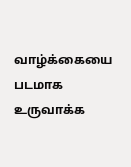வாழ்க்கையை படமாக உருவாக்க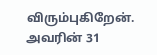விரும்புகிறேன். அவரின் 31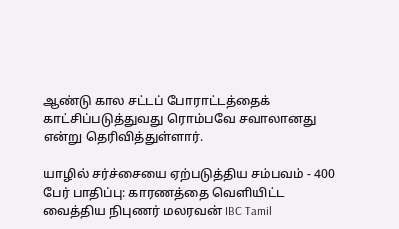ஆண்டு கால சட்டப் போராட்டத்தைக் காட்சிப்படுத்துவது ரொம்பவே சவாலானது என்று தெரிவித்துள்ளார்.

யாழில் சர்ச்சையை ஏற்படுத்திய சம்பவம் - 400 பேர் பாதிப்பு: காரணத்தை வெளியிட்ட வைத்திய நிபுணர் மலரவன் IBC Tamil